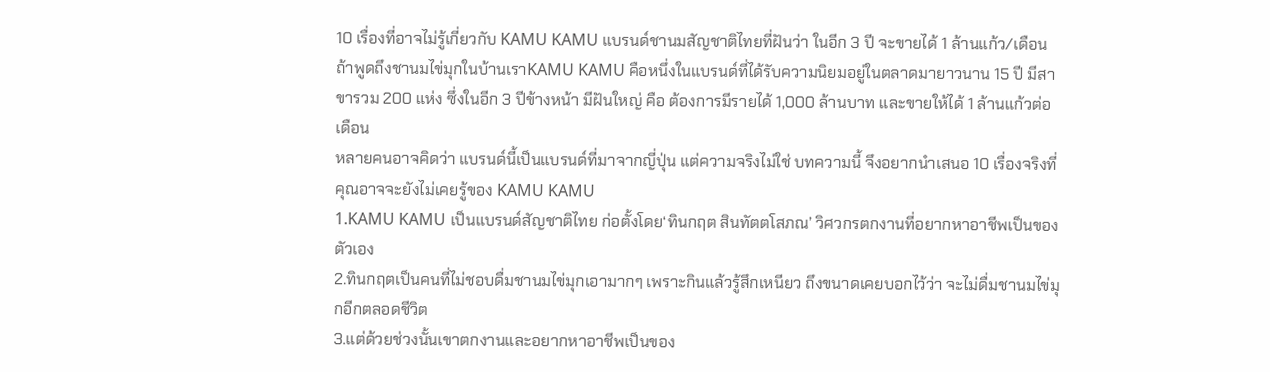10 เรื่องที่อาจไม่รู้เกี่ยวกับ KAMU KAMU แบรนด์ชานมสัญชาติไทยที่ฝันว่า ในอีก 3 ปี จะขายได้ 1 ล้านแก้ว/เดือน
ถ้าพูดถึงชานมไข่มุกในบ้านเราKAMU KAMU คือหนึ่งในแบรนด์ที่ได้รับความนิยมอยู่ในตลาดมายาวนาน 15 ปี มีสาขารวม 200 แห่ง ซึ่งในอีก 3 ปีข้างหน้า มีฝันใหญ่ คือ ต้องการมีรายได้ 1,000 ล้านบาท และขายให้ได้ 1 ล้านแก้วต่อเดือน
หลายคนอาจคิดว่า แบรนด์นี้เป็นแบรนด์ที่มาจากญี่ปุ่น แต่ความจริงไม่ใช่ บทความนี้ จึงอยากนำเสนอ 10 เรื่องจริงที่คุณอาจจะยังไม่เคยรู้ของ KAMU KAMU
1.KAMU KAMU เป็นแบรนด์สัญชาติไทย ก่อตั้งโดย‘ทินกฤต สินทัตตโสภณ’ วิศวกรตกงานที่อยากหาอาชีพเป็นของตัวเอง
2.ทินกฤตเป็นคนที่ไม่ชอบดื่มชานมไข่มุกเอามากๆ เพราะกินแล้วรู้สึกเหนียว ถึงขนาดเคยบอกไว้ว่า จะไม่ดื่มชานมไข่มุกอีกตลอดชีวิต
3.แต่ด้วยช่วงนั้นเขาตกงานและอยากหาอาชีพเป็นของ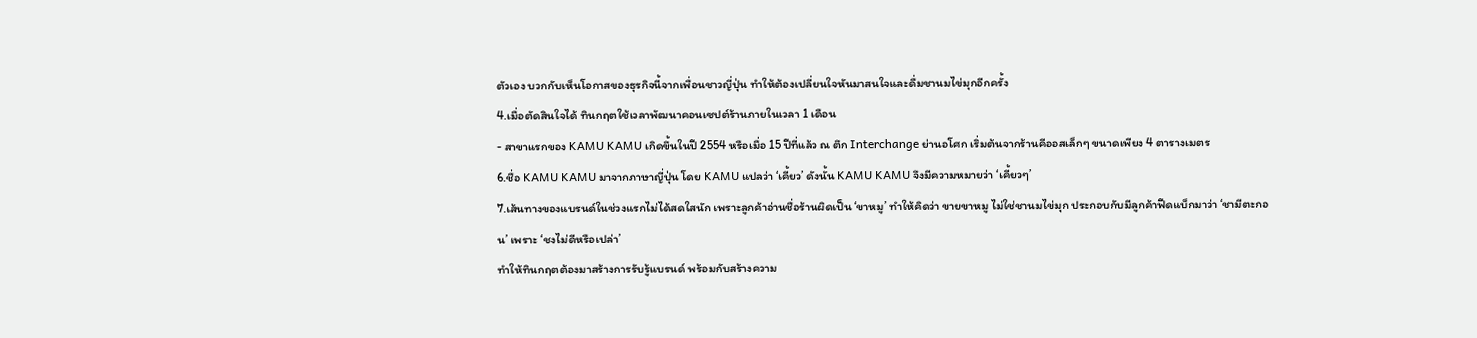ตัวเอง บวกกับเห็นโอกาสของธุรกิจนี้จากเพื่อนชาวญี่ปุ่น ทำให้ต้องเปลี่ยนใจหันมาสนใจและดื่มชานมไข่มุกอีกครั้ง
4.เมื่อตัดสินใจได้ ทินกฤตใช้เวลาพัฒนาคอนเซปต์ร้านภายในเวลา 1 เดือน
- สาขาแรกของ KAMU KAMU เกิดขึ้นในปี 2554 หรือเมื่อ 15 ปีที่แล้ว ณ ตึก Interchange ย่านอโศก เริ่มต้นจากร้านคีออสเล็กๆ ขนาดเพียง 4 ตารางเมตร
6.ชื่อ KAMU KAMU มาจากภาษาญี่ปุ่น โดย KAMU แปลว่า ‘เคี้ยว’ ดังนั้น KAMU KAMU จึงมีความหมายว่า ‘เคี้ยวๆ’
7.เส้นทางของแบรนด์ในช่วงแรกไม่ได้สดใสนัก เพราะลูกค้าอ่านชื่อร้านผิดเป็น ‘ขาหมู’ ทำให้คิดว่า ขายขาหมู ไม่ใช่ชานมไข่มุก ประกอบกับมีลูกค้าฟีดแบ็กมาว่า ‘ชามีตะกอน’ เพราะ ‘ชงไม่ดีหรือเปล่า’
ทำให้ทินกฤตต้องมาสร้างการรับรู้แบรนด์ พร้อมกับสร้างความ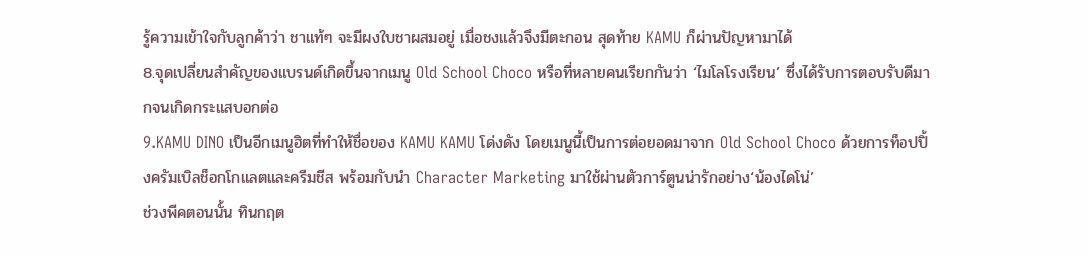รู้ความเข้าใจกับลูกค้าว่า ชาแท้ๆ จะมีผงใบชาผสมอยู่ เมื่อชงแล้วจึงมีตะกอน สุดท้าย KAMU ก็ผ่านปัญหามาได้
8.จุดเปลี่ยนสำคัญของแบรนด์เกิดขึ้นจากเมนู Old School Choco หรือที่หลายคนเรียกกันว่า ‘ไมโลโรงเรียน’ ซึ่งได้รับการตอบรับดีมากจนเกิดกระแสบอกต่อ
9.KAMU DINO เป็นอีกเมนูฮิตที่ทำให้ชื่อของ KAMU KAMU โด่งดัง โดยเมนูนี้เป็นการต่อยอดมาจาก Old School Choco ด้วยการท็อปปิ้งครัมเบิลช็อกโกแลตและครีมชีส พร้อมกับนำ Character Marketing มาใช้ผ่านตัวการ์ตูนน่ารักอย่าง‘น้องไดโน่’
ช่วงพีคตอนนั้น ทินกฤต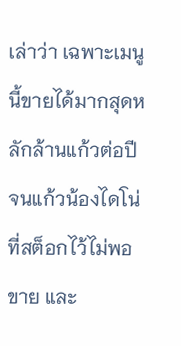เล่าว่า เฉพาะเมนูนี้ขายได้มากสุดหลักล้านแก้วต่อปี จนแก้วน้องไดโน่ที่สต็อกไว้ไม่พอขาย และ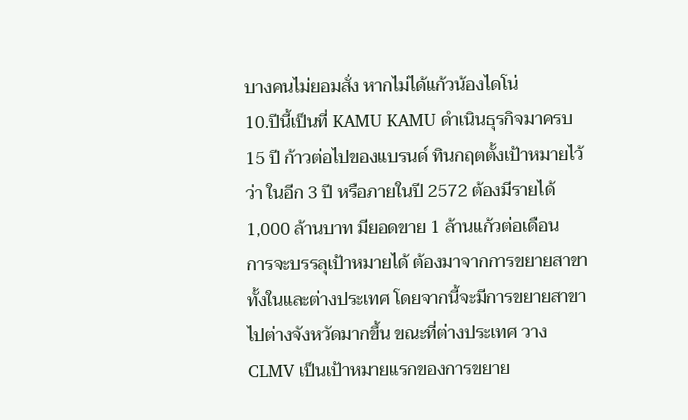บางคนไม่ยอมสั่ง หากไม่ได้แก้วน้องไดโน่
10.ปีนี้เป็นที่ KAMU KAMU ดำเนินธุรกิจมาครบ 15 ปี ก้าวต่อไปของแบรนด์ ทินกฤตตั้งเป้าหมายไว้ว่า ในอีก 3 ปี หรือภายในปี 2572 ต้องมีรายได้ 1,000 ล้านบาท มียอดขาย 1 ล้านแก้วต่อเดือน
การจะบรรลุเป้าหมายได้ ต้องมาจากการขยายสาขาทั้งในและต่างประเทศ โดยจากนี้จะมีการขยายสาขาไปต่างจังหวัดมากขึ้น ขณะที่ต่างประเทศ วาง CLMV เป็นเป้าหมายแรกของการขยาย